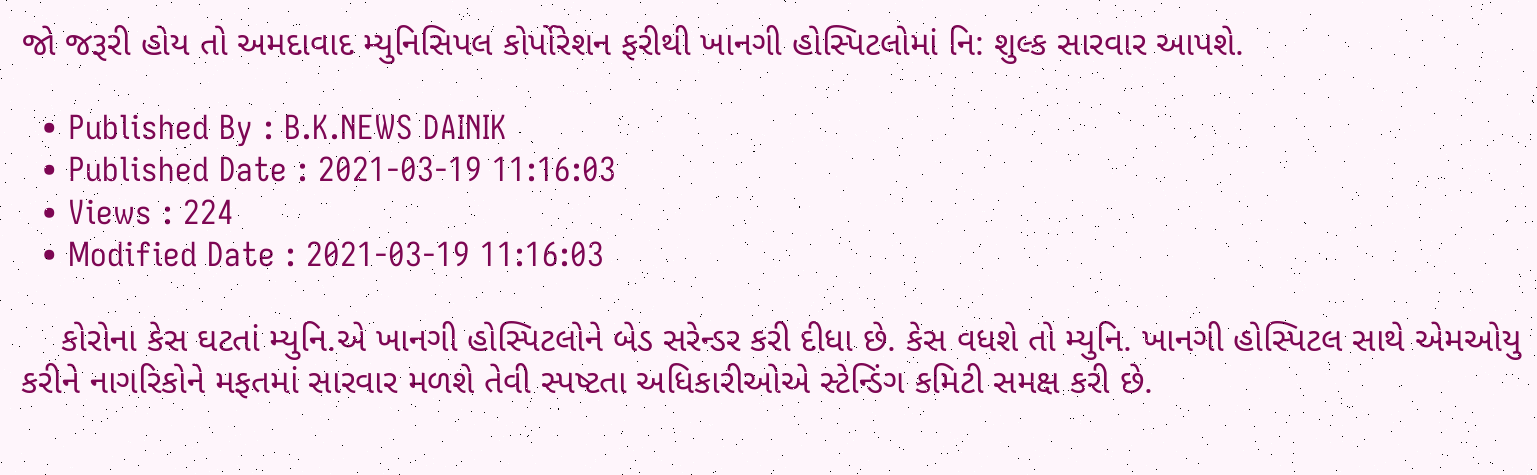જો જરૂરી હોય તો અમદાવાદ મ્યુનિસિપલ કોર્પોરેશન ફરીથી ખાનગી હોસ્પિટલોમાં નિ: શુલ્ક સારવાર આપશે.

  • Published By : B.K.NEWS DAINIK
  • Published Date : 2021-03-19 11:16:03
  • Views : 224
  • Modified Date : 2021-03-19 11:16:03

    કોરોના કેસ ઘટતાં મ્યુનિ.એ ખાનગી હોસ્પિટલોને બેડ સરેન્ડર કરી દીધા છે. કેસ વધશે તો મ્યુનિ. ખાનગી હોસ્પિટલ સાથે એમઓયુ કરીને નાગરિકોને મફતમાં સારવાર મળશે તેવી સ્પષ્ટતા અધિકારીઓએ સ્ટેન્ડિંગ કમિટી સમક્ષ કરી છે.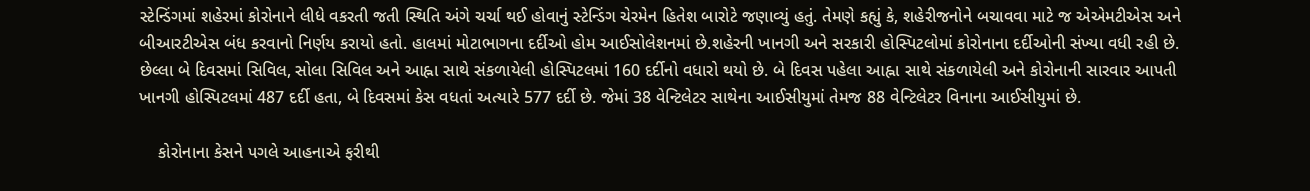સ્ટેન્ડિંગમાં શહેરમાં કોરોનાને લીધે વકરતી જતી સ્થિતિ અંગે ચર્ચા થઈ હોવાનું સ્ટેન્ડિંગ ચેરમેન હિતેશ બારોટે જણાવ્યું હતું. તેમણે કહ્યું કે, શહેરીજનોને બચાવવા માટે જ એએમટીએસ અને બીઆરટીએસ બંધ કરવાનો નિર્ણય કરાયો હતો. હાલમાં મોટાભાગના દર્દીઓ હોમ આઈસોલેશનમાં છે.શહેરની ખાનગી અને સરકારી હોસ્પિટલોમાં કોરોનાના દર્દીઓની સંખ્યા વધી રહી છે. છેલ્લા બે દિવસમાં સિવિલ, સોલા સિવિલ અને આહ્ના સાથે સંકળાયેલી હોસ્પિટલમાં 160 દર્દીનો વધારો થયો છે. બે દિવસ પહેલા આહ્ના સાથે સંકળાયેલી અને કોરોનાની સારવાર આપતી ખાનગી હોસ્પિટલમાં 487 દર્દી હતા, બે દિવસમાં કેસ વધતાં અત્યારે 577 દર્દી છે. જેમાં 38 વેન્ટિલેટર સાથેના આઈસીયુમાં તેમજ 88 વેન્ટિલેટર વિનાના આઈસીયુમાં છે.

    કોરોનાના કેસને પગલે આહનાએ ફરીથી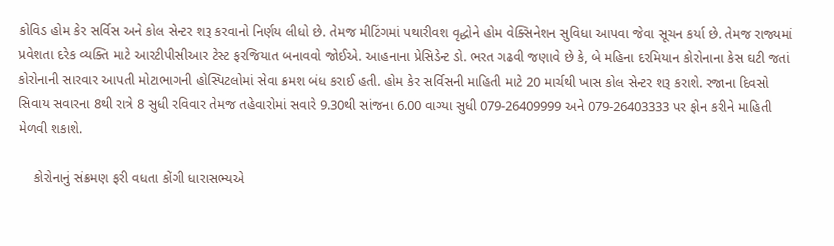કોવિડ હોમ કેર સર્વિસ અને કોલ સેન્ટર શરૂ કરવાનો નિર્ણય લીધો છે. તેમજ મીટિંગમાં પથારીવશ વૃદ્ધોને હોમ વેક્સિનેશન સુવિધા આપવા જેવા સૂચન કર્યા છે. તેમજ રાજ્યમાં પ્રવેશતા દરેક વ્યક્તિ માટે આરટીપીસીઆર ટેસ્ટ ફરજિયાત બનાવવો જોઈએ. આહનાના પ્રેસિડેન્ટ ડો. ભરત ગઢવી જણાવે છે કે, બે મહિના દરમિયાન કોરોનાના કેસ ઘટી જતાં કોરોનાની સારવાર આપતી મોટાભાગની હોસ્પિટલોમાં સેવા ક્રમશ બંધ કરાઈ હતી. હોમ કેર સર્વિસની માહિતી માટે 20 માર્ચથી ખાસ કોલ સેન્ટર શરૂ કરાશે. રજાના દિવસો સિવાય સવારના 8થી રાત્રે 8 સુધી રવિવાર તેમજ તહેવારોમાં સવારે 9.30થી સાંજના 6.00 વાગ્યા સુધી 079-26409999 અને 079-26403333 પર ફોન કરીને માહિતી મેળવી શકાશે.

    કોરોનાનું સંક્રમણ ફરી વધતા કોંગી ધારાસભ્યએ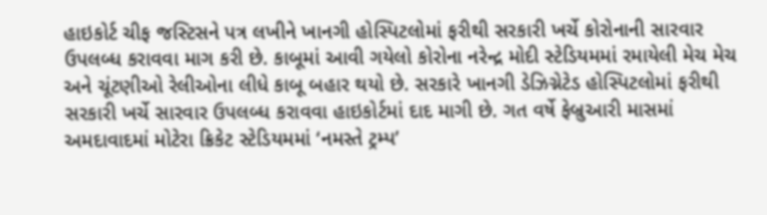હાઇકોર્ટ ચીફ જસ્ટિસને પત્ર લખીને ખાનગી હોસ્પિટલોમાં ફરીથી સરકારી ખર્ચે કોરોનાની સારવાર ઉપલબ્ધ કરાવવા માગ કરી છે. કાબૂમાં આવી ગયેલો કોરોના નરેન્દ્ર મોદી સ્ટેડિયમમાં રમાયેલી મેચ મેચ અને ચૂંટણીઓ રેલીઓના લીધે કાબૂ બહાર થયો છે. સરકારે ખાનગી ડેઝિગ્નેટેડ હોસ્પિટલોમાં ફરીથી સરકારી ખર્ચે સારવાર ઉપલબ્ધ કરાવવા હાઇકોર્ટમાં દાદ માગી છે. ગત વર્ષે ફેબ્રુઆરી માસમાં અમદાવાદમાં મોટેરા ક્રિકેટ સ્ટેડિયમમાં ‘નમસ્તે ટ્રમ્પ’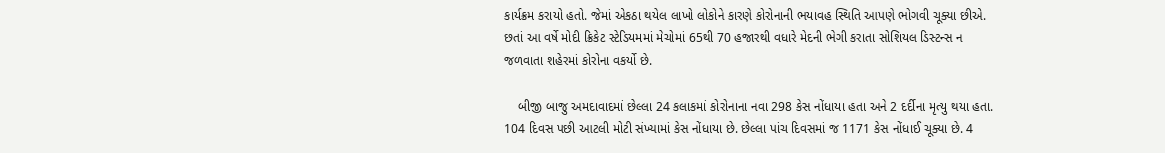કાર્યક્રમ કરાયો હતો. જેમાં એકઠા થયેલ લાખો લોકોને કારણે કોરોનાની ભયાવહ સ્થિતિ આપણે ભોગવી ચૂક્યા છીએ. છતાં આ વર્ષે મોદી ક્રિકેટ સ્ટેડિયમમાં મેચોમાં 65થી 70 હજારથી વધારે મેદની ભેગી કરાતા સોશિયલ ડિસ્ટન્સ ન જળવાતા શહેરમાં કોરોના વકર્યો છે.

    બીજી બાજુ અમદાવાદમાં છેલ્લા 24 કલાકમાં કોરોનાના નવા 298 કેસ નોંધાયા હતા અને 2 દર્દીના મૃત્યુ થયા હતા. 104 દિવસ પછી આટલી મોટી સંખ્યામાં કેસ નોંધાયા છે. છેલ્લા પાંચ દિવસમાં જ 1171 કેસ નોંધાઈ ચૂક્યા છે. 4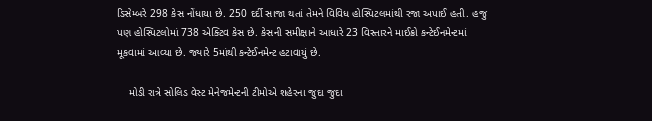ડિસેમ્બરે 298 કેસ નોંધાયા છે. 250 દર્દી સાજા થતાં તેમને વિવિધ હોસ્પિટલમાંથી રજા અપાઈ હતી. હજુ પણ હોસ્પિટલોમાં 738 એક્ટિવ કેસ છે. કેસની સમીક્ષાને આધારે 23 વિસ્તારને માઈક્રો કન્ટેઈનમેન્ટમાં મૂકવામાં આવ્યા છે. જ્યારે 5માંથી કન્ટેઈનમેન્ટ હટાવાયું છે.

    મોડી રાત્રે સોલિડ વેસ્ટ મેનેજમેન્ટની ટીમોએ શહેરના જુદા જુદા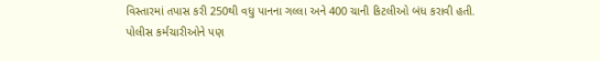વિસ્તારમાં તપાસ કરી 250થી વધુ પાનના ગલ્લા અને 400 ચાની કિટલીઓ બંધ કરાવી હતી. પોલીસ કર્મચારીઓને પણ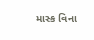માસ્ક વિના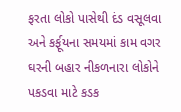ફરતા લોકો પાસેથી દંડ વસૂલવા અને કર્ફૂયના સમયમાં કામ વગર ઘરની બહાર નીકળનારા લોકોને પકડવા માટે કડક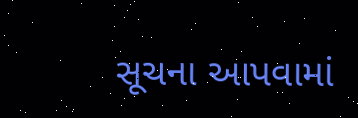સૂચના આપવામાં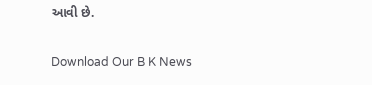આવી છે.

Download Our B K News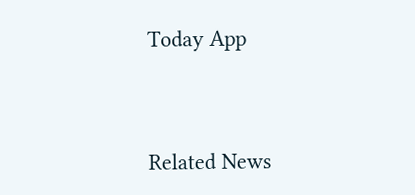Today App



Related News